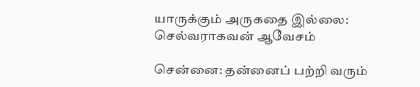யாருக்கும் அருகதை இல்லை: செல்வராகவன் ஆவேசம்

சென்னை: தன்னைப் பற்றி வரும்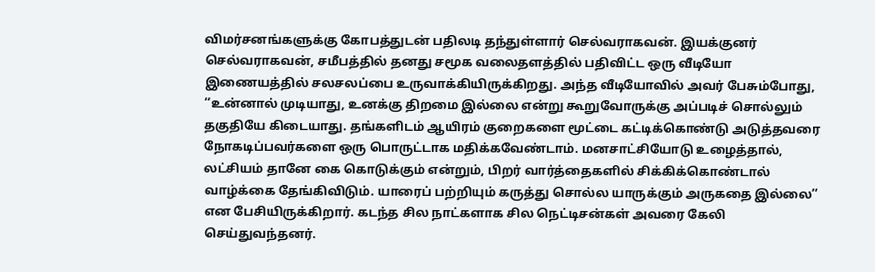விமர்சனங்களுக்கு கோபத்துடன் பதிலடி தந்துள்ளார் செல்வராகவன். இயக்குனர் செல்வராகவன், சமீபத்தில் தனது சமூக வலைதளத்தில் பதிவிட்ட ஒரு வீடியோ இணையத்தில் சலசலப்பை உருவாக்கியிருக்கிறது. அந்த வீடியோவில் அவர் பேசும்போது, ‘‘உன்னால் முடியாது, உனக்கு திறமை இல்லை என்று கூறுவோருக்கு அப்படிச் சொல்லும் தகுதியே கிடையாது. தங்களிடம் ஆயிரம் குறைகளை மூட்டை கட்டிக்கொண்டு அடுத்தவரை நோகடிப்பவர்களை ஒரு பொருட்டாக மதிக்கவேண்டாம். மனசாட்சியோடு உழைத்தால், லட்சியம் தானே கை கொடுக்கும் என்றும், பிறர் வார்த்தைகளில் சிக்கிக்கொண்டால் வாழ்க்கை தேங்கிவிடும். யாரைப் பற்றியும் கருத்து சொல்ல யாருக்கும் அருகதை இல்லை’’ என பேசியிருக்கிறார். கடந்த சில நாட்களாக சில நெட்டிசன்கள் அவரை கேலி செய்துவந்தனர்.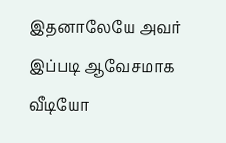இதனாலேயே அவர் இப்படி ஆவேசமாக வீடியோ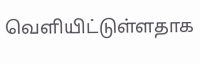வெளியிட்டுள்ளதாக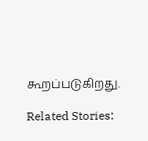கூறப்படுகிறது.

Related Stories: